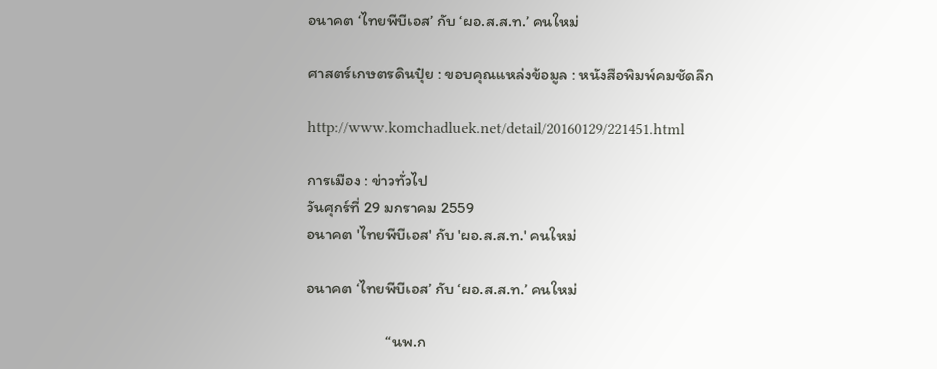อนาคต ‘ไทยพีบีเอส’ กับ ‘ผอ.ส.ส.ท.’ คนใหม่

ศาสตร์เกษตรดินปุ๋ย : ขอบคุณแหล่งข้อมูล : หนังสือพิมพ์คมชัดลึก

http://www.komchadluek.net/detail/20160129/221451.html

การเมือง : ข่าวทั่วไป
วันศุกร์ที่ 29 มกราคม 2559
อนาคต 'ไทยพีบีเอส' กับ 'ผอ.ส.ส.ท.' คนใหม่

อนาคต ‘ไทยพีบีเอส’ กับ ‘ผอ.ส.ส.ท.’ คนใหม่

                      “นพ.ก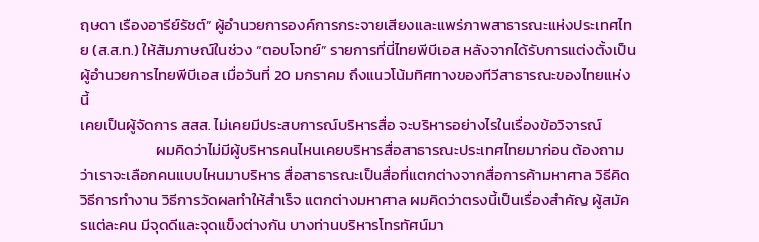ฤษดา เรืองอารีย์รัชต์” ผู้อำนวยการองค์การกระจายเสียงและแพร่ภาพสาธารณะแห่งประเทศไทย (ส.ส.ท.) ให้สัมภาษณ์ในช่วง “ตอบโจทย์” รายการที่นี่ไทยพีบีเอส หลังจากได้รับการแต่งตั้งเป็นผู้อำนวยการไทยพีบีเอส เมื่อวันที่ 20 มกราคม ถึงแนวโน้มทิศทางของทีวีสาธารณะของไทยแห่งนี้
เคยเป็นผู้จัดการ สสส. ไม่เคยมีประสบการณ์บริหารสื่อ จะบริหารอย่างไรในเรื่องข้อวิจารณ์
                      ผมคิดว่าไม่มีผู้บริหารคนไหนเคยบริหารสื่อสาธารณะประเทศไทยมาก่อน ต้องถามว่าเราจะเลือกคนแบบไหนมาบริหาร สื่อสาธารณะเป็นสื่อที่แตกต่างจากสื่อการค้ามหาศาล วิธีคิด วิธีการทำงาน วิธีการวัดผลทำให้สำเร็จ แตกต่างมหาศาล ผมคิดว่าตรงนี้เป็นเรื่องสำคัญ ผู้สมัครแต่ละคน มีจุดดีและจุดแข็งต่างกัน บางท่านบริหารโทรทัศน์มา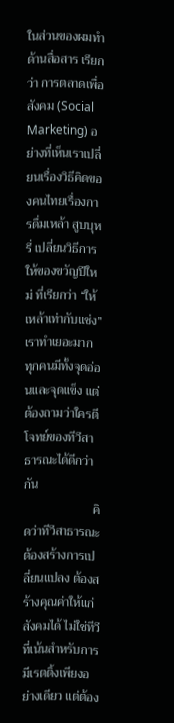ในส่วนของผมทำด้านสื่อสาร เรียกว่า การตลาดเพื่อสังคม (Social Marketing) อย่างที่เห็นเราเปลี่ยนเรื่องวิธีคิดของคนไทยเรื่องการดื่มเหล้า สูบบุหรี่ เปลี่ยนวิธีการให้ของขวัญปีใหม่ ที่เรียกว่า “ให้เหล้าเท่ากับแช่ง” เราทำเยอะมาก ทุกคนมีทั้งจุดอ่อนและจุดแข็ง แต่ต้องถามว่าใครตีโจทย์ของทีวีสาธารณะได้ดีกว่ากัน
                      คิดว่าทีวีสาธารณะต้องสร้างการเปลี่ยนแปลง ต้องสร้างคุณค่าให้แก่สังคมได้ ไม่ใช่ทีวีที่เน้นสำหรับการมีเรตติ้งเพียงอย่างเดียว แต่ต้อง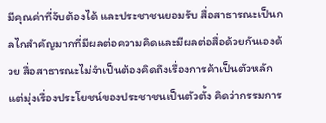มีคุณค่าที่จับต้องได้ และประชาชนยอมรับ สื่อสาธารณะเป็นกลไกสำคัญมากที่มีผลต่อความคิดและมีผลต่อสื่อด้วยกันเองด้วย สื่อสาธารณะไม่จำเป็นต้องคิดถึงเรื่องการค้าเป็นตัวหลัก แต่มุ่งเรื่องประโยชน์ของประชาชนเป็นตัวตั้ง คิดว่ากรรมการ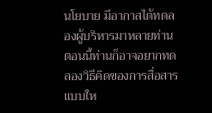นโยบาย มีอากาสได้ทดลองผู้บริหารมาหลายท่าน ตอนนี้ท่านก็อาจอยากทดลองวิธีคิดของการสื่อสารแบบให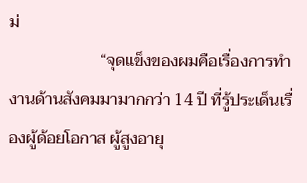ม่
                      “จุดแข็งของผมคือเรื่องการทำงานด้านสังคมมามากกว่า 14 ปี ที่รู้ประเด็นเรื่องผู้ด้อยโอกาส ผู้สูงอายุ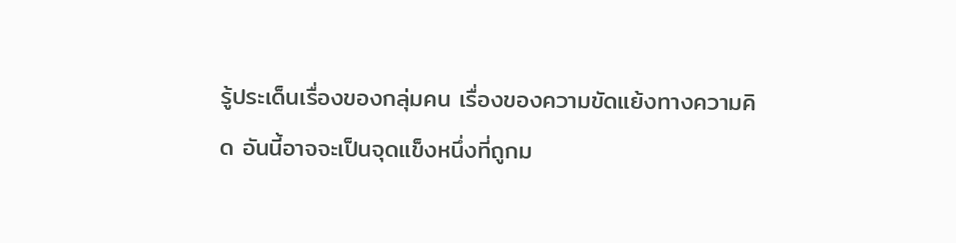รู้ประเด็นเรื่องของกลุ่มคน เรื่องของความขัดแย้งทางความคิด อันนี้อาจจะเป็นจุดแข็งหนึ่งที่ถูกม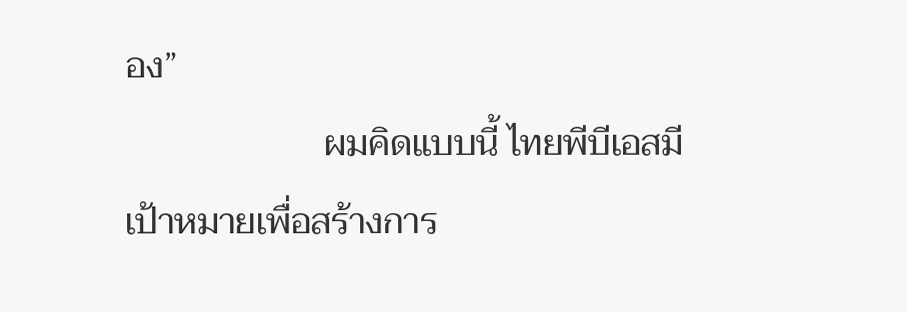อง”
                      ผมคิดแบบนี้ ไทยพีบีเอสมีเป้าหมายเพื่อสร้างการ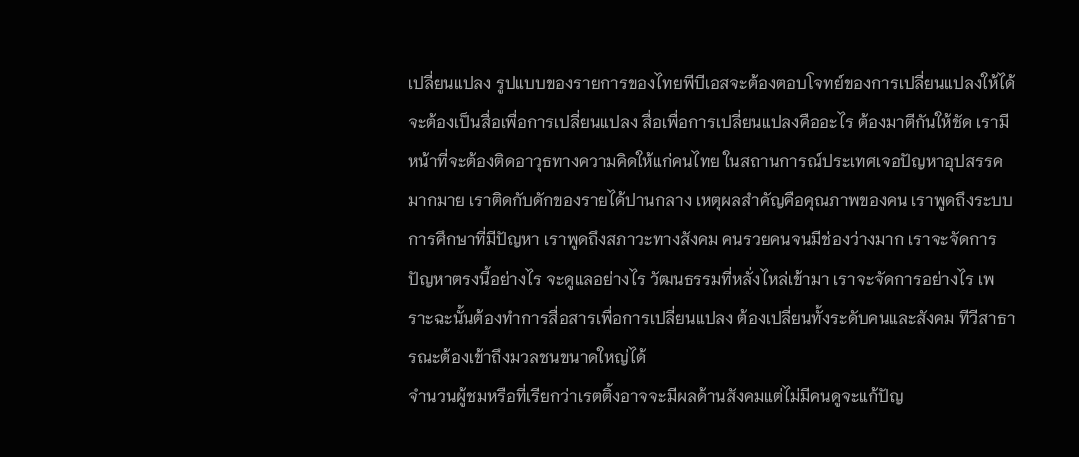เปลี่ยนแปลง รูปแบบของรายการของไทยพีบีเอสจะต้องตอบโจทย์ของการเปลี่ยนแปลงให้ได้ จะต้องเป็นสื่อเพื่อการเปลี่ยนแปลง สื่อเพื่อการเปลี่ยนแปลงคืออะไร ต้องมาตีกันให้ชัด เรามีหน้าที่จะต้องติดอาวุธทางความคิดให้แก่คนไทย ในสถานการณ์ประเทศเจอปัญหาอุปสรรคมากมาย เราติดกับดักของรายได้ปานกลาง เหตุผลสำคัญคือคุณภาพของคน เราพูดถึงระบบการศึกษาที่มีปัญหา เราพูดถึงสภาวะทางสังคม คนรวยคนจนมีช่องว่างมาก เราจะจัดการปัญหาตรงนี้อย่างไร จะดูแลอย่างไร วัฒนธรรมที่หลั่งไหล่เข้ามา เราจะจัดการอย่างไร เพราะฉะนั้นต้องทำการสื่อสารเพื่อการเปลี่ยนแปลง ต้องเปลี่ยนทั้งระดับคนและสังคม ทีวีสาธารณะต้องเข้าถึงมวลชนขนาดใหญ่ได้
จำนวนผู้ชมหรือที่เรียกว่าเรตติ้งอาจจะมีผลด้านสังคมแต่ไม่มีคนดูจะแก้ปัญ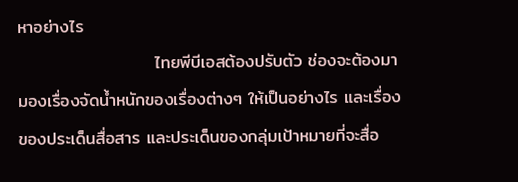หาอย่างไร
                      ไทยพีบีเอสต้องปรับตัว ช่องจะต้องมามองเรื่องจัดน้ำหนักของเรื่องต่างๆ ให้เป็นอย่างไร และเรื่องของประเด็นสื่อสาร และประเด็นของกลุ่มเป้าหมายที่จะสื่อ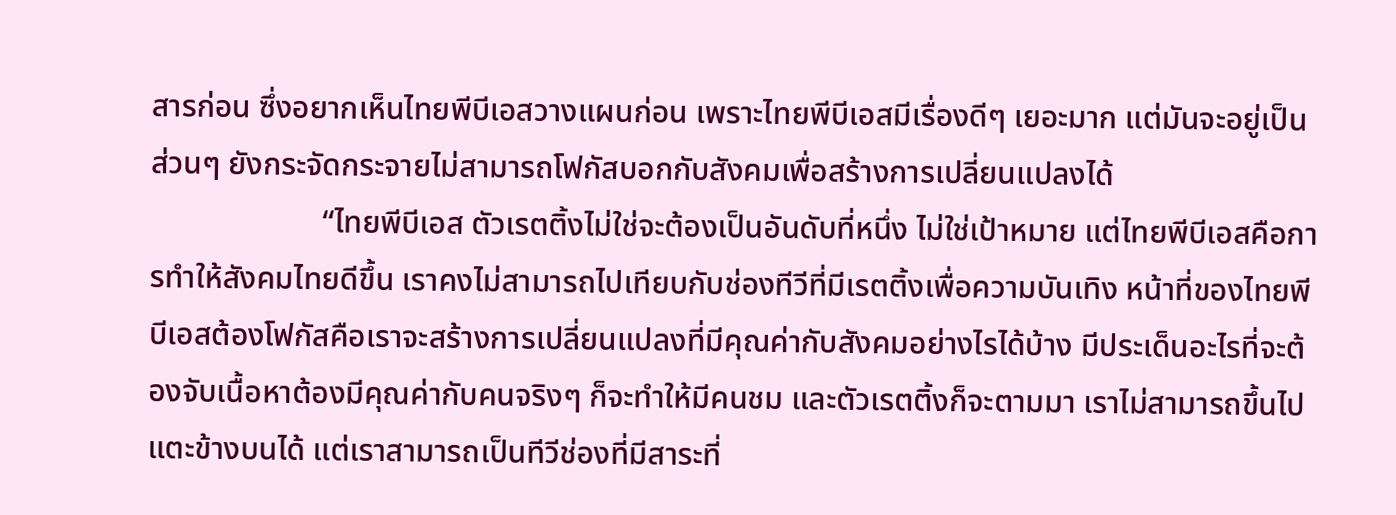สารก่อน ซึ่งอยากเห็นไทยพีบีเอสวางแผนก่อน เพราะไทยพีบีเอสมีเรื่องดีๆ เยอะมาก แต่มันจะอยู่เป็นส่วนๆ ยังกระจัดกระจายไม่สามารถโฟกัสบอกกับสังคมเพื่อสร้างการเปลี่ยนแปลงได้
                      “ไทยพีบีเอส ตัวเรตติ้งไม่ใช่จะต้องเป็นอันดับที่หนึ่ง ไม่ใช่เป้าหมาย แต่ไทยพีบีเอสคือการทำให้สังคมไทยดีขึ้น เราคงไม่สามารถไปเทียบกับช่องทีวีที่มีเรตติ้งเพื่อความบันเทิง หน้าที่ของไทยพีบีเอสต้องโฟกัสคือเราจะสร้างการเปลี่ยนแปลงที่มีคุณค่ากับสังคมอย่างไรได้บ้าง มีประเด็นอะไรที่จะต้องจับเนื้อหาต้องมีคุณค่ากับคนจริงๆ ก็จะทำให้มีคนชม และตัวเรตติ้งก็จะตามมา เราไม่สามารถขึ้นไปแตะข้างบนได้ แต่เราสามารถเป็นทีวีช่องที่มีสาระที่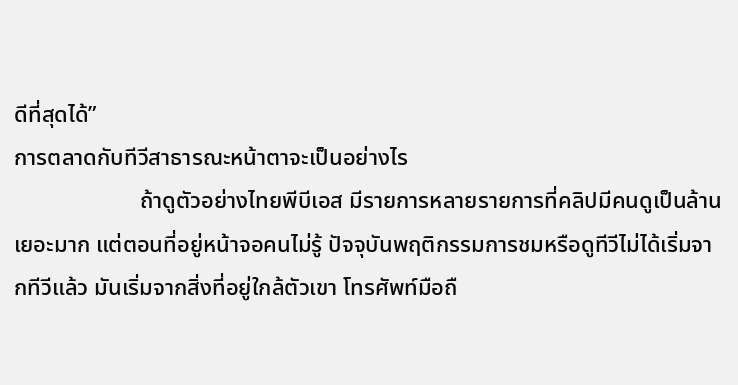ดีที่สุดได้”
การตลาดกับทีวีสาธารณะหน้าตาจะเป็นอย่างไร
                      ถ้าดูตัวอย่างไทยพีบีเอส มีรายการหลายรายการที่คลิปมีคนดูเป็นล้าน เยอะมาก แต่ตอนที่อยู่หน้าจอคนไม่รู้ ปัจจุบันพฤติกรรมการชมหรือดูทีวีไม่ได้เริ่มจากทีวีแล้ว มันเริ่มจากสิ่งที่อยู่ใกล้ตัวเขา โทรศัพท์มือถื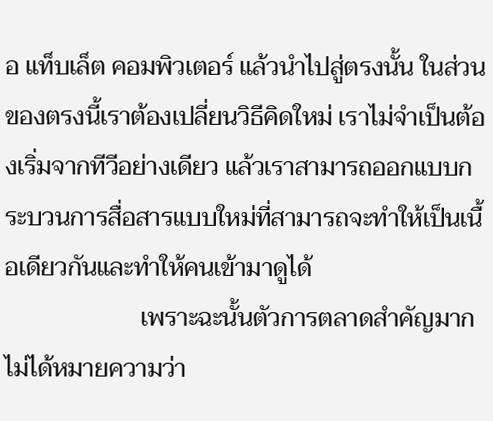อ แท็บเล็ต คอมพิวเตอร์ แล้วนำไปสู่ตรงนั้น ในส่วนของตรงนี้เราต้องเปลี่ยนวิธีคิดใหม่ เราไม่จำเป็นต้องเริ่มจากทีวีอย่างเดียว แล้วเราสามารถออกแบบกระบวนการสื่อสารแบบใหม่ที่สามารถจะทำให้เป็นเนื้อเดียวกันและทำให้คนเข้ามาดูได้
                      เพราะฉะนั้นตัวการตลาดสำคัญมาก ไม่ได้หมายความว่า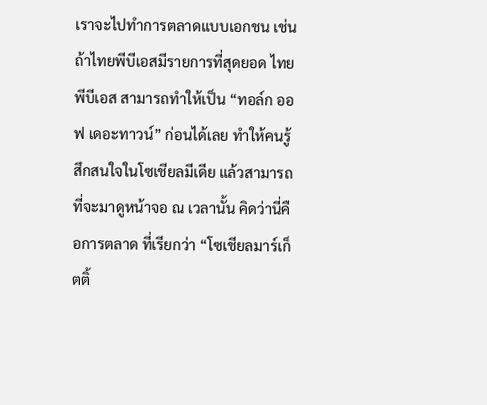เราจะไปทำการตลาดแบบเอกชน เช่น ถ้าไทยพีบีเอสมีรายการที่สุดยอด ไทยพีบีเอส สามารถทำให้เป็น “ทอล์ก ออฟ เดอะทาวน์” ก่อนได้เลย ทำให้คนรู้สึกสนใจในโซเชียลมีเดีย แล้วสามารถที่จะมาดูหน้าจอ ณ เวลานั้น คิดว่านี่คือการตลาด ที่เรียกว่า “โซเชียลมาร์เก็ตติ้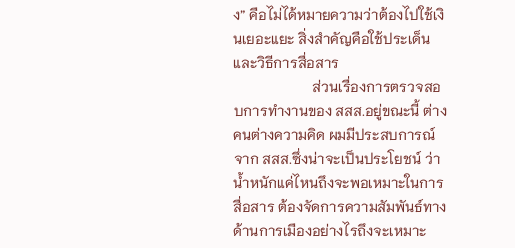ง” คือไม่ได้หมายความว่าต้องไปใช้เงินเยอะแยะ สิ่งสำคัญคือใช้ประเด็นและวิธีการสื่อสาร
                      ส่วนเรื่องการตรวจสอบการทำงานของ สสส.อยู่ขณะนี้ ต่างคนต่างความคิด ผมมีประสบการณ์จาก สสส.ซึ่งน่าจะเป็นประโยชน์ ว่าน้ำหนักแค่ไหนถึงจะพอเหมาะในการสื่อสาร ต้องจัดการความสัมพันธ์ทางด้านการเมืองอย่างไรถึงจะเหมาะ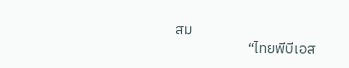สม
                      “ไทยพีบีเอส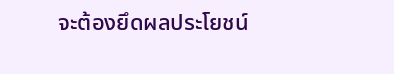จะต้องยึดผลประโยชน์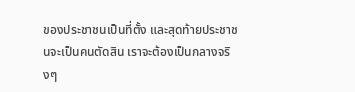ของประชาชนเป็นที่ตั้ง และสุดท้ายประชาชนจะเป็นคนตัดสิน เราจะต้องเป็นกลางจริงๆ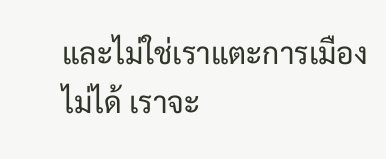และไม่ใช่เราแตะการเมืองไม่ได้ เราจะ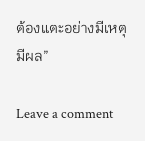ต้องแตะอย่างมีเหตุมีผล”

Leave a comment